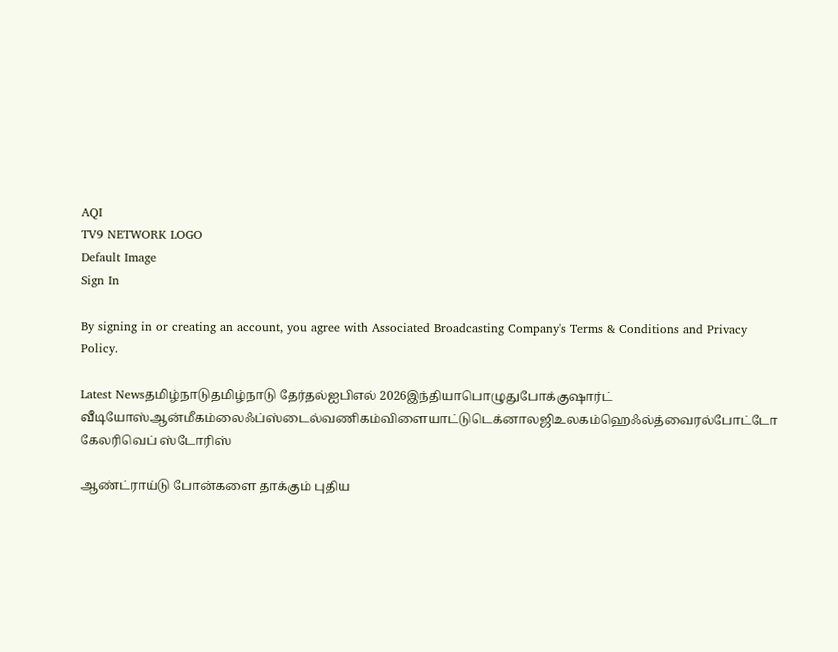AQI
TV9 NETWORK LOGO
Default Image
Sign In

By signing in or creating an account, you agree with Associated Broadcasting Company's Terms & Conditions and Privacy Policy.

Latest Newsதமிழ்நாடுதமிழ்நாடு தேர்தல்ஐபிஎல் 2026இந்தியாபொழுதுபோக்குஷார்ட் வீடியோஸ்ஆன்மீகம்லைஃப்ஸ்டைல்வணிகம்விளையாட்டுடெக்னாலஜிஉலகம்ஹெஃல்த்வைரல்போட்டோ கேலரிவெப் ஸ்டோரிஸ்

ஆண்ட்ராய்டு போன்களை தாக்கும் புதிய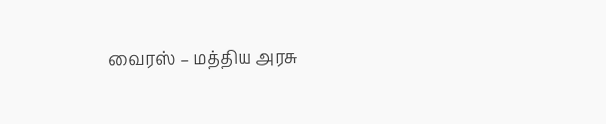வைரஸ் – மத்திய அரசு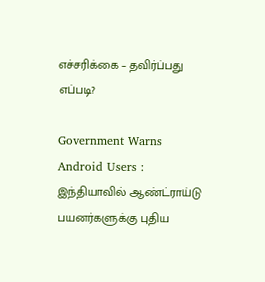எச்சரிக்கை – தவிர்ப்பது எப்படி?

Government Warns Android Users : இந்தியாவில் ஆண்ட்ராய்டு பயனர்களுக்கு புதிய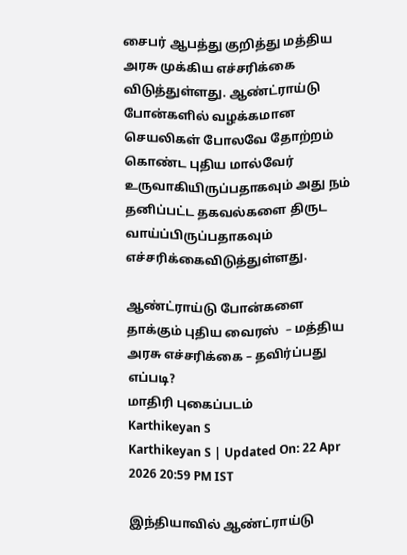சைபர் ஆபத்து குறித்து மத்திய அரசு முக்கிய எச்சரிக்கை விடுத்துள்ளது. ஆண்ட்ராய்டு போன்களில் வழக்கமான செயலிகள் போலவே தோற்றம் கொண்ட புதிய மால்வேர் உருவாகியிருப்பதாகவும் அது நம் தனிப்பட்ட தகவல்களை திருட வாய்ப்பிருப்பதாகவும் எச்சரிக்கைவிடுத்துள்ளது.

ஆண்ட்ராய்டு போன்களை தாக்கும் புதிய வைரஸ்  – மத்திய அரசு எச்சரிக்கை – தவிர்ப்பது எப்படி?
மாதிரி புகைப்படம்
Karthikeyan S
Karthikeyan S | Updated On: 22 Apr 2026 20:59 PM IST

இந்தியாவில் ஆண்ட்ராய்டு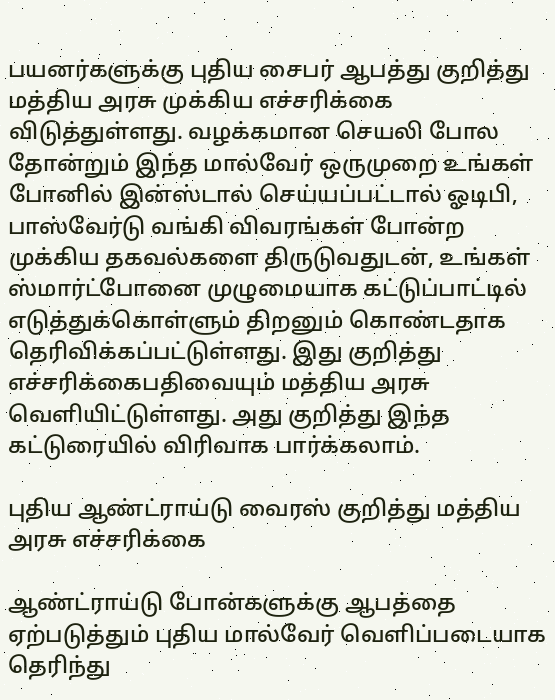பயனர்களுக்கு புதிய சைபர் ஆபத்து குறித்து மத்திய அரசு முக்கிய எச்சரிக்கை விடுத்துள்ளது. வழக்கமான செயலி போல தோன்றும் இந்த மால்வேர் ஒருமுறை உங்கள் போனில் இன்ஸ்டால் செய்யப்பட்டால் ஓடிபி, பாஸ்வேர்டு வங்கி விவரங்கள் போன்ற முக்கிய தகவல்களை திருடுவதுடன், உங்கள் ஸ்மார்ட்போனை முழுமையாக கட்டுப்பாட்டில் எடுத்துக்கொள்ளும் திறனும் கொண்டதாக தெரிவிக்கப்பட்டுள்ளது. இது குறித்து எச்சரிக்கைபதிவையும் மத்திய அரசு வெளியிட்டுள்ளது. அது குறித்து இந்த கட்டுரையில் விரிவாக பார்க்கலாம்.

புதிய ஆண்ட்ராய்டு வைரஸ் குறித்து மத்திய அரசு எச்சரிக்கை

ஆண்ட்ராய்டு போன்களுக்கு ஆபத்தை ஏற்படுத்தும் புதிய மால்வேர் வெளிப்படையாக தெரிந்து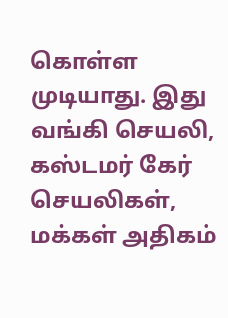கொள்ள முடியாது. இது வங்கி செயலி, கஸ்டமர் கேர் செயலிகள், மக்கள் அதிகம்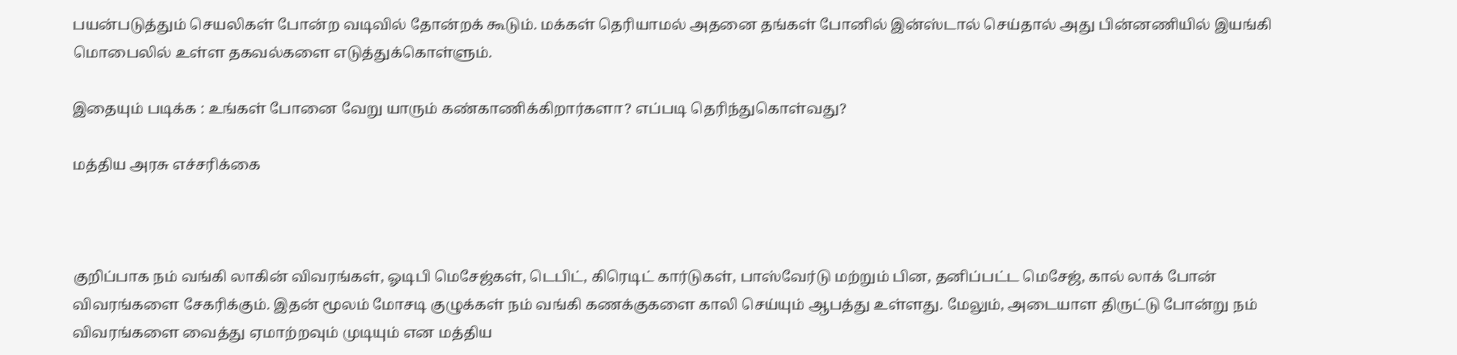பயன்படுத்தும் செயலிகள் போன்ற வடிவில் தோன்றக் கூடும். மக்கள் தெரியாமல் அதனை தங்கள் போனில் இன்ஸ்டால் செய்தால் அது பின்னணியில் இயங்கி மொபைலில் உள்ள தகவல்களை எடுத்துக்கொள்ளும்.

இதையும் படிக்க : உங்கள் போனை வேறு யாரும் கண்காணிக்கிறார்களா? எப்படி தெரிந்துகொள்வது?

மத்திய அரசு எச்சரிக்கை



குறிப்பாக நம் வங்கி லாகின் விவரங்கள், ஓடிபி மெசேஜ்கள், டெபிட், கிரெடிட் கார்டுகள், பாஸ்வேர்டு மற்றும் பின, தனிப்பட்ட மெசேஜ், கால் லாக் போன் விவரங்களை சேகரிக்கும். இதன் மூலம் மோசடி குழுக்கள் நம் வங்கி கணக்குகளை காலி செய்யும் ஆபத்து உள்ளது. மேலும், அடையாள திருட்டு போன்று நம் விவரங்களை வைத்து ஏமாற்றவும் முடியும் என மத்திய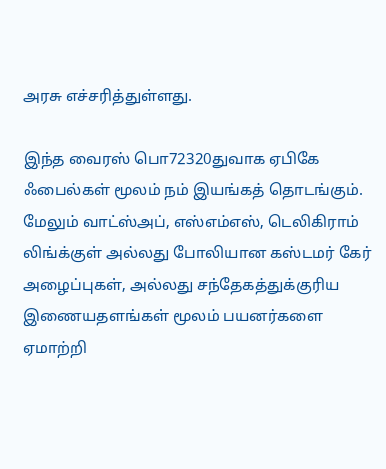அரசு எச்சரித்துள்ளது.

இந்த வைரஸ் பொ72320துவாக ஏபிகே ஃபைல்கள் மூலம் நம் இயங்கத் தொடங்கும். மேலும் வாட்ஸ்அப், எஸ்எம்எஸ், டெலிகிராம் லிங்க்குள் அல்லது போலியான கஸ்டமர் கேர் அழைப்புகள், அல்லது சந்தேகத்துக்குரிய இணையதளங்கள் மூலம் பயனர்களை ஏமாற்றி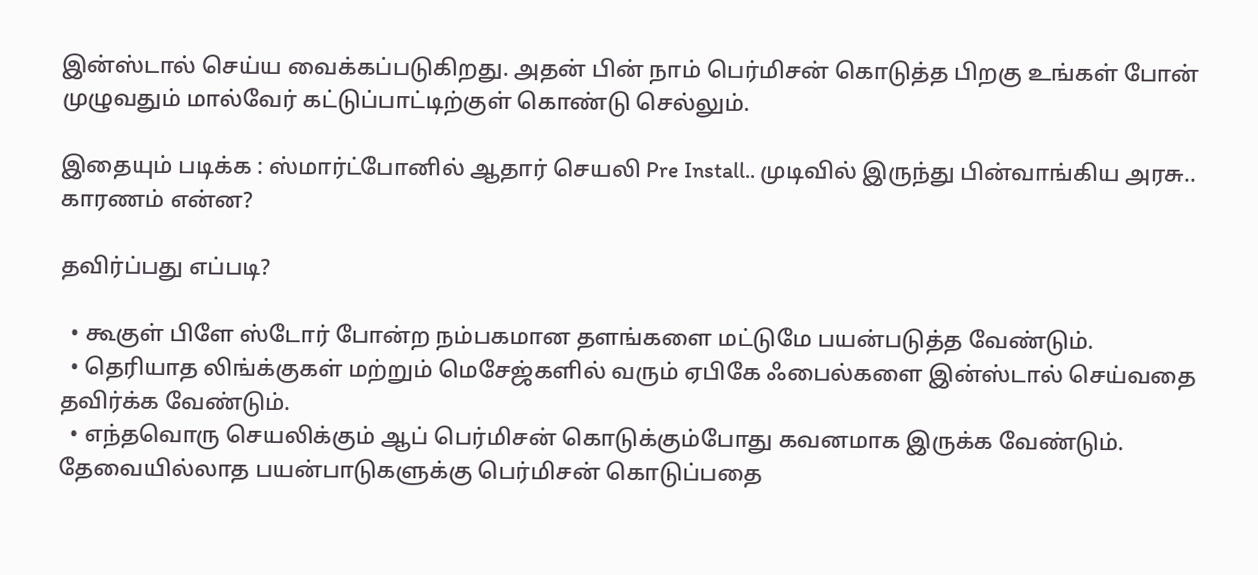இன்ஸ்டால் செய்ய வைக்கப்படுகிறது. அதன் பின் நாம் பெர்மிசன் கொடுத்த பிறகு உங்கள் போன் முழுவதும் மால்வேர் கட்டுப்பாட்டிற்குள் கொண்டு செல்லும்.

இதையும் படிக்க : ஸ்மார்ட்போனில் ஆதார் செயலி Pre Install.. முடிவில் இருந்து பின்வாங்கிய அரசு.. காரணம் என்ன?

தவிர்ப்பது எப்படி?

  • கூகுள் பிளே ஸ்டோர் போன்ற நம்பகமான தளங்களை மட்டுமே பயன்படுத்த வேண்டும்.
  • தெரியாத லிங்க்குகள் மற்றும் மெசேஜ்களில் வரும் ஏபிகே ஃபைல்களை இன்ஸ்டால் செய்வதை தவிர்க்க வேண்டும்.
  • எந்தவொரு செயலிக்கும் ஆப் பெர்மிசன் கொடுக்கும்போது கவனமாக இருக்க வேண்டும். தேவையில்லாத பயன்பாடுகளுக்கு பெர்மிசன் கொடுப்பதை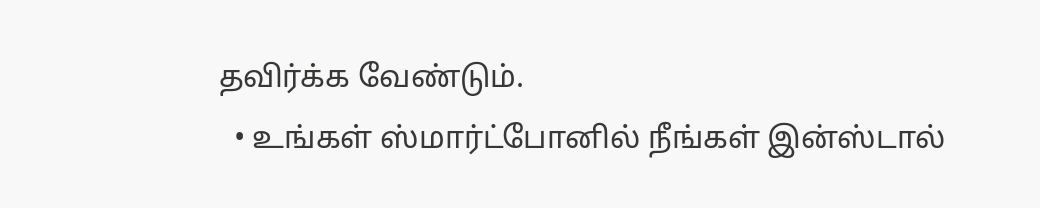தவிர்க்க வேண்டும்.
  • உங்கள் ஸ்மார்ட்போனில் நீங்கள் இன்ஸ்டால்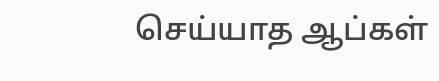செய்யாத ஆப்கள்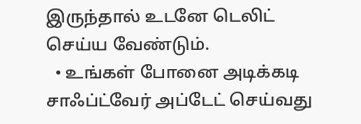இருந்தால் உடனே டெலிட் செய்ய வேண்டும்.
  • உங்கள் போனை அடிக்கடி சாஃப்ட்வேர் அப்டேட் செய்வது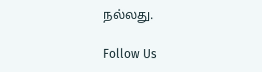நல்லது.

Follow Us